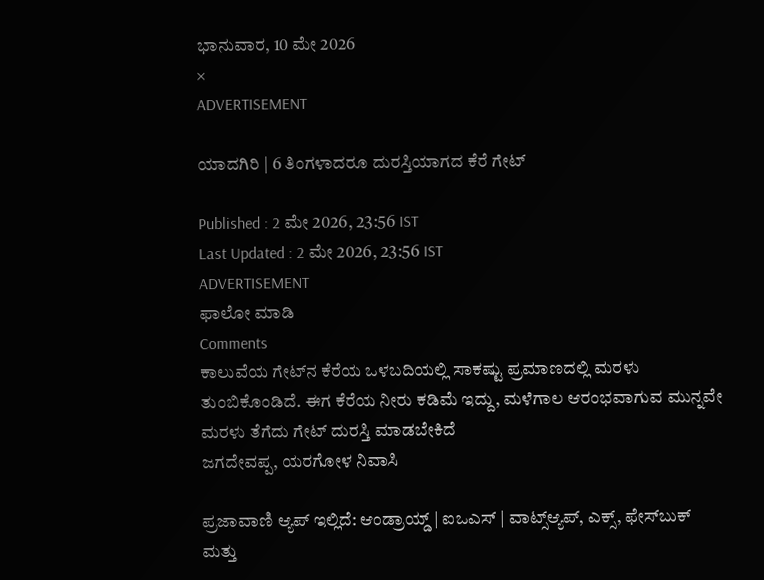ಭಾನುವಾರ, 10 ಮೇ 2026
×
ADVERTISEMENT

ಯಾದಗಿರಿ | 6 ತಿಂಗಳಾದರೂ ದುರಸ್ತಿಯಾಗದ ಕೆರೆ ಗೇಟ್

Published : 2 ಮೇ 2026, 23:56 IST
Last Updated : 2 ಮೇ 2026, 23:56 IST
ADVERTISEMENT
ಫಾಲೋ ಮಾಡಿ
Comments
ಕಾಲುವೆಯ ಗೇಟ್‌ನ ಕೆರೆಯ ಒಳಬದಿಯಲ್ಲಿ ಸಾಕಷ್ಟು ಪ್ರಮಾಣದಲ್ಲಿ ಮರಳು ತುಂಬಿಕೊಂಡಿದೆ. ಈಗ ಕೆರೆಯ ನೀರು ಕಡಿಮೆ ಇದ್ದು, ಮಳೆಗಾಲ ಆರಂಭವಾಗುವ ಮುನ್ನವೇ ಮರಳು ತೆಗೆದು ಗೇಟ್ ದುರಸ್ತಿ ಮಾಡಬೇಕಿದೆ
ಜಗದೇವಪ್ಪ, ಯರಗೋಳ ನಿವಾಸಿ

ಪ್ರಜಾವಾಣಿ ಆ್ಯಪ್ ಇಲ್ಲಿದೆ: ಆಂಡ್ರಾಯ್ಡ್ | ಐಒಎಸ್ | ವಾಟ್ಸ್ಆ್ಯಪ್, ಎಕ್ಸ್, ಫೇಸ್‌ಬುಕ್ ಮತ್ತು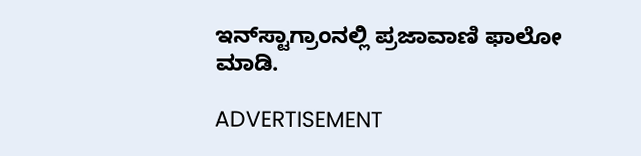ಇನ್‌ಸ್ಟಾಗ್ರಾಂನಲ್ಲಿ ಪ್ರಜಾವಾಣಿ ಫಾಲೋ ಮಾಡಿ.

ADVERTISEMENT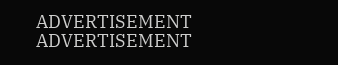ADVERTISEMENT
ADVERTISEMENT